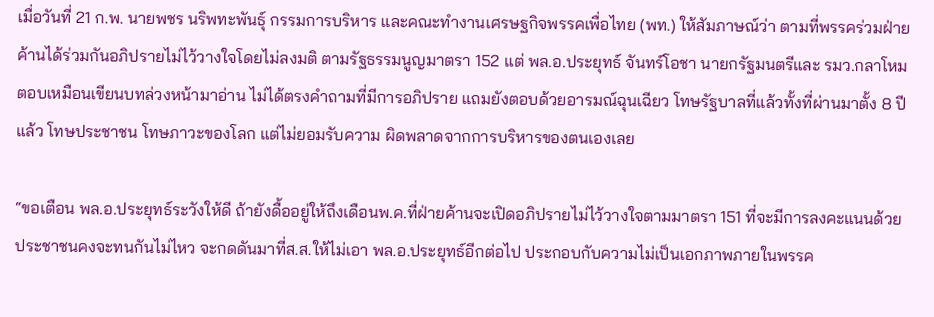เมื่อวันที่ 21 ก.พ. นายพชร นริพทะพันธุ์ กรรมการบริหาร และคณะทำงานเศรษฐกิจพรรคเพื่อไทย (พท.) ให้สัมภาษณ์ว่า ตามที่พรรคร่วมฝ่ายค้านได้ร่วมกันอภิปรายไม่ไว้วางใจโดยไม่ลงมติ ตามรัฐธรรมนูญมาตรา 152 แต่ พล.อ.ประยุทธ์ จันทร์โอชา นายกรัฐมนตรีและ รมว.กลาโหม ตอบเหมือนเขียนบทล่วงหน้ามาอ่าน ไม่ได้ตรงคำถามที่มีการอภิปราย แถมยังตอบด้วยอารมณ์ฉุนเฉียว โทษรัฐบาลที่แล้วทั้งที่ผ่านมาตั้ง 8 ปีแล้ว โทษประชาชน โทษภาวะของโลก แต่ไม่ยอมรับความ ผิดพลาดจากการบริหารของตนเองเลย

“ขอเตือน พล.อ.ประยุทธ์ระวังให้ดี ถ้ายังดื้ออยู่ให้ถึงเดือนพ.ค.ที่ฝ่ายค้านจะเปิดอภิปรายไม่ไว้วางใจตามมาตรา 151 ที่จะมีการลงคะแนนด้วย ประชาชนคงจะทนกันไม่ไหว จะกดดันมาที่ส.ส.ให้ไม่เอา พล.อ.ประยุทธ์อีกต่อไป ประกอบกับความไม่เป็นเอกภาพภายในพรรค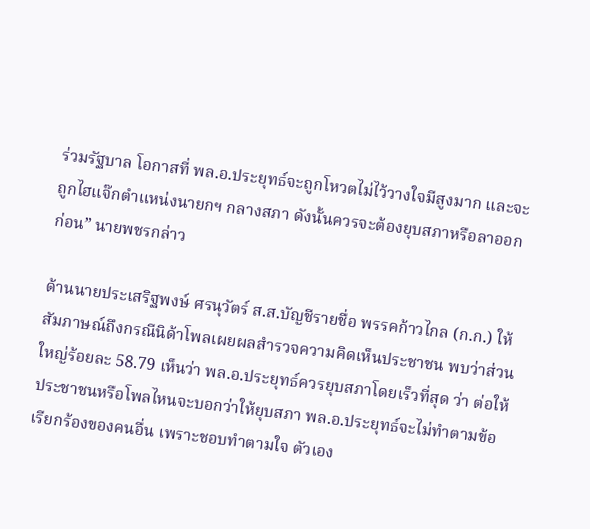ร่วมรัฐบาล โอกาสที่ พล.อ.ประยุทธ์จะถูกโหวตไม่ไว้วางใจมีสูงมาก และจะถูกไฮแจ๊กตำแหน่งนายกฯ กลางสภา ดังนั้นควรจะต้องยุบสภาหรือลาออกก่อน” นายพชรกล่าว

ด้านนายประเสริฐพงษ์ ศรนุวัตร์ ส.ส.บัญชีรายชื่อ พรรคก้าวไกล (ก.ก.) ให้สัมภาษณ์ถึงกรณีนิด้าโพลเผยผลสำรวจความคิดเห็นประชาชน พบว่าส่วนใหญ่ร้อยละ 58.79 เห็นว่า พล.อ.ประยุทธ์ควรยุบสภาโดยเร็วที่สุด ว่า ต่อให้ประชาชนหรือโพลไหนจะบอกว่าให้ยุบสภา พล.อ.ประยุทธ์จะไม่ทำตามข้อเรียกร้องของคนอื่น เพราะชอบทำตามใจ ตัวเอง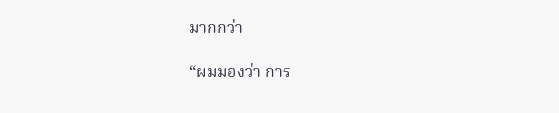มากกว่า

“ผมมองว่า การ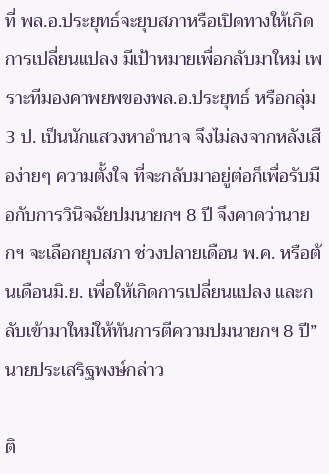ที่ พล.อ.ประยุทธ์จะยุบสภาหรือเปิดทางให้เกิดการเปลี่ยนแปลง มีเป้าหมายเพื่อกลับมาใหม่ เพราะทีมองคาพยพของพล.อ.ประยุทธ์ หรือกลุ่ม 3 ป. เป็นนักแสวงหาอำนาจ จึงไม่ลงจากหลังเสือง่ายๆ ความตั้งใจ ที่จะกลับมาอยู่ต่อก็เพื่อรับมือกับการวินิจฉัยปมนายกฯ 8 ปี จึงคาดว่านายกฯ จะเลือกยุบสภา ช่วงปลายเดือน พ.ค. หรือต้นเดือนมิ.ย. เพื่อให้เกิดการเปลี่ยนแปลง และกลับเข้ามาใหม่ให้ทันการตีความปมนายกฯ 8 ปี” นายประเสริฐพงษ์กล่าว

ติ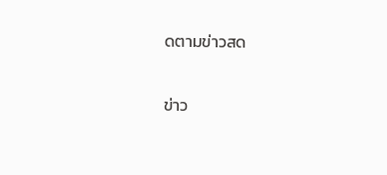ดตามข่าวสด

ข่าว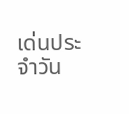เด่นประจำวัน